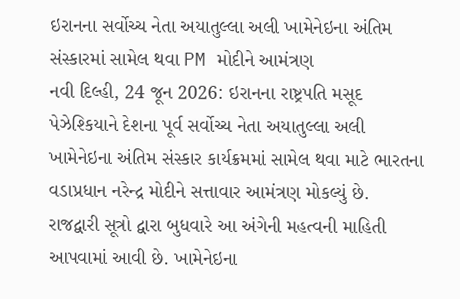ઇરાનના સર્વોચ્ચ નેતા અયાતુલ્લા અલી ખામેનેઇના અંતિમ સંસ્કારમાં સામેલ થવા PM મોદીને આમંત્રણ
નવી દિલ્હી, 24 જૂન 2026: ઇરાનના રાષ્ટ્રપતિ મસૂદ પેઝેશ્કિયાને દેશના પૂર્વ સર્વોચ્ચ નેતા અયાતુલ્લા અલી ખામેનેઇના અંતિમ સંસ્કાર કાર્યક્રમમાં સામેલ થવા માટે ભારતના વડાપ્રધાન નરેન્દ્ર મોદીને સત્તાવાર આમંત્રણ મોકલ્યું છે. રાજદ્વારી સૂત્રો દ્વારા બુધવારે આ અંગેની મહત્વની માહિતી આપવામાં આવી છે. ખામેનેઇના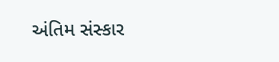અંતિમ સંસ્કાર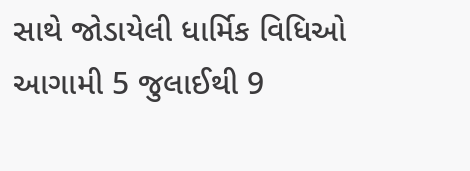સાથે જોડાયેલી ધાર્મિક વિધિઓ આગામી 5 જુલાઈથી 9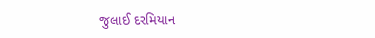જુલાઈ દરમિયાન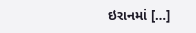ઇરાનમાં […]